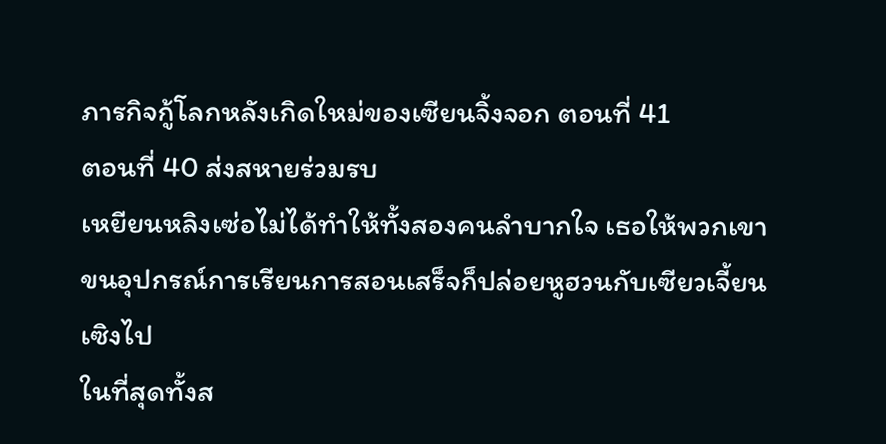ภารกิจกู้โลกหลังเกิดใหม่ของเซียนจิ้งจอก ตอนที่ 41
ตอนที่ 40 ส่งสหายร่วมรบ
เหยียนหลิงเซ่อไม่ได้ทำให้ทั้งสองคนลำบากใจ เธอให้พวกเขาขนอุปกรณ์การเรียนการสอนเสร็จก็ปล่อยหูฮวนกับเซียวเจี้ยนเซิงไป
ในที่สุดทั้งส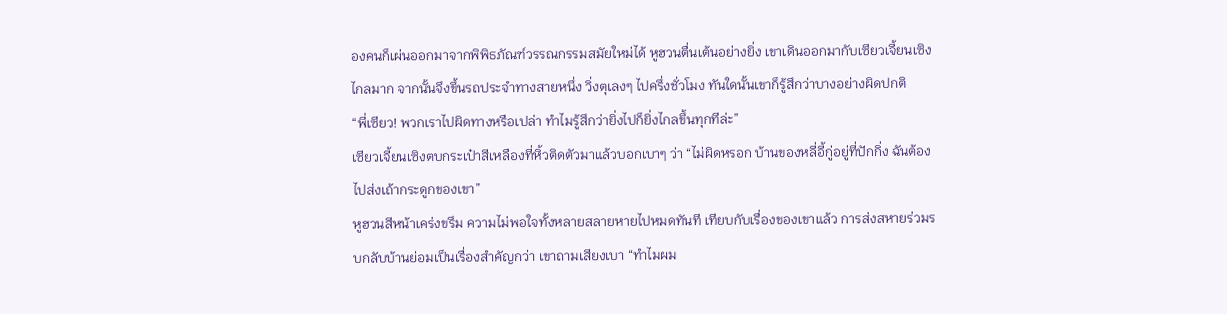องคนก็เผ่นออกมาจากพิพิธภัณฑ์วรรณกรรมสมัยใหม่ได้ หูฮวนตื่นเต้นอย่างยิ่ง เขาเดินออกมากับเซียวเจี้ยนเซิงไกลมาก จากนั้นจึงขึ้นรถประจำทางสายหนึ่ง วิ่งตุเลงๆ ไปครึ่งชั่วโมง ทันใดนั้นเขาก็รู้สึกว่าบางอย่างผิดปกติ
“พี่เซียว! พวกเราไปผิดทางหรือเปล่า ทำไมรู้สึกว่ายิ่งไปก็ยิ่งไกลขึ้นทุกทีล่ะ”
เซียวเจี้ยนเซิงตบกระเป๋าสีเหลืองที่หิ้วติดตัวมาแล้วบอกเบาๆ ว่า “ไม่ผิดหรอก บ้านของหลี่อี้กู่อยู่ที่ปักกิ่ง ฉันต้องไปส่งเถ้ากระดูกของเขา”
หูฮวนสีหน้าเคร่งขรึม ความไม่พอใจทั้งหลายสลายหายไปหมดทันที เทียบกับเรื่องของเขาแล้ว การส่งสหายร่วมรบกลับบ้านย่อมเป็นเรื่องสำคัญกว่า เขาถามเสียงเบา “ทำไมผม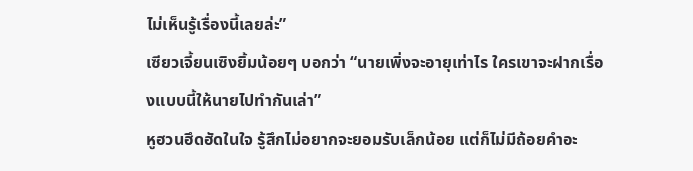ไม่เห็นรู้เรื่องนี้เลยล่ะ”
เซียวเจี้ยนเซิงยิ้มน้อยๆ บอกว่า “นายเพิ่งจะอายุเท่าไร ใครเขาจะฝากเรื่องแบบนี้ให้นายไปทำกันเล่า”
หูฮวนฮึดฮัดในใจ รู้สึกไม่อยากจะยอมรับเล็กน้อย แต่ก็ไม่มีถ้อยคำอะ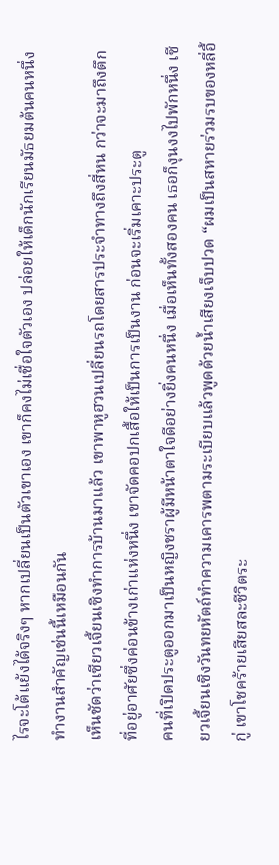ไรจะโต้แย้งได้จริงๆ หากเปลี่ยนเป็นตัวเขาเอง เขาก็คงไม่เชื่อใจตัวเอง ปล่อยให้เด็กนักเรียนมัธยมต้นคนหนึ่งทำงานสำคัญเช่นนี้เหมือนกัน
เห็นชัดว่าเซียวเจี้ยนเซิงทำการบ้านมาแล้ว เขาพาหูฮวนเปลี่ยนรถโดยสารประจำทางถึงสี่หน กว่าจะมาถึงตึกที่อยู่อาศัยซึ่งค่อนข้างเก่าแห่งหนึ่ง เขาจัดคอปกเสื้อให้เป็นการเป็นงาน ก่อนจะเริ่มเคาะประตู
คนที่เปิดประตูออกมาเป็นหญิงชราผู้มีหน้าตาใจดีอย่างยิ่งคนหนึ่ง เมื่อเห็นทั้งสองคน เธอก็งุนงงไปพักหนึ่ง เซียวเจี้ยนเซิงวันทยหัตถ์ทำความเคารพตามระเบียบแล้วพูดด้วยน้ำเสียงเจ็บปวด “ผมเป็นสหายร่วมรบของหลี่อี้กู่ เขาโชคร้ายเสียสละชีวิตระ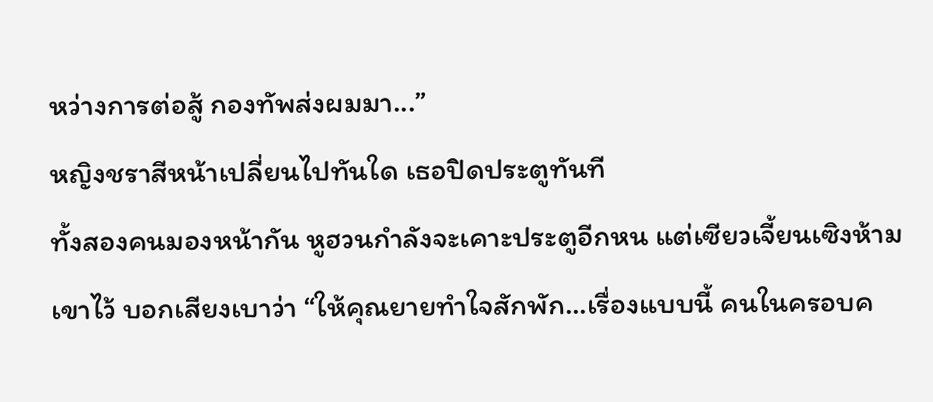หว่างการต่อสู้ กองทัพส่งผมมา...”
หญิงชราสีหน้าเปลี่ยนไปทันใด เธอปิดประตูทันที
ทั้งสองคนมองหน้ากัน หูฮวนกำลังจะเคาะประตูอีกหน แต่เซียวเจี้ยนเซิงห้ามเขาไว้ บอกเสียงเบาว่า “ให้คุณยายทำใจสักพัก...เรื่องแบบนี้ คนในครอบค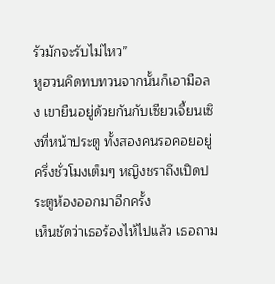รัวมักจะรับไม่ไหว”
หูฮวนคิดทบทวนจากนั้นก็เอามือลง เขายืนอยู่ด้วยกันกับเซียวเจี้ยนเซิงที่หน้าประตู ทั้งสองคนรอคอยอยู่ครึ่งชั่วโมงเต็มๆ หญิงชราถึงเปิดประตูห้องออกมาอีกครั้ง
เห็นชัดว่าเธอร้องไห้ไปแล้ว เธอถาม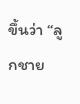ขึ้นว่า “ลูกชาย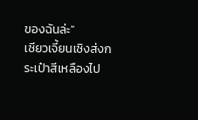ของฉันล่ะ”
เซียวเจี้ยนเซิงส่งกระเป๋าสีเหลืองไป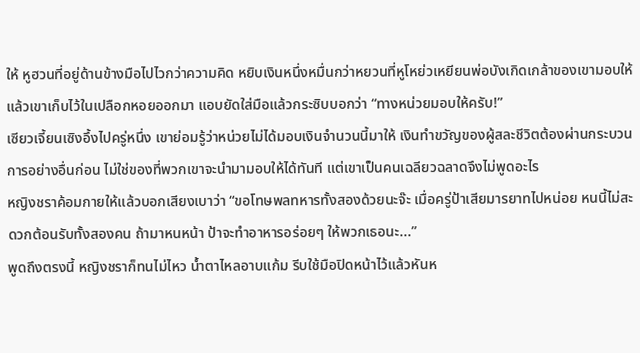ให้ หูฮวนที่อยู่ด้านข้างมือไปไวกว่าความคิด หยิบเงินหนึ่งหมื่นกว่าหยวนที่หูโหย่วเหยียนพ่อบังเกิดเกล้าของเขามอบให้แล้วเขาเก็บไว้ในเปลือกหอยออกมา แอบยัดใส่มือแล้วกระซิบบอกว่า “ทางหน่วยมอบให้ครับ!”
เซียวเจี้ยนเซิงอึ้งไปครู่หนึ่ง เขาย่อมรู้ว่าหน่วยไม่ได้มอบเงินจำนวนนี้มาให้ เงินทำขวัญของผู้สละชีวิตต้องผ่านกระบวนการอย่างอื่นก่อน ไม่ใช่ของที่พวกเขาจะนำมามอบให้ได้ทันที แต่เขาเป็นคนเฉลียวฉลาดจึงไม่พูดอะไร
หญิงชราค้อมกายให้แล้วบอกเสียงเบาว่า “ขอโทษพลทหารทั้งสองด้วยนะจ๊ะ เมื่อครู่ป้าเสียมารยาทไปหน่อย หนนี้ไม่สะดวกต้อนรับทั้งสองคน ถ้ามาหนหน้า ป้าจะทำอาหารอร่อยๆ ให้พวกเธอนะ...”
พูดถึงตรงนี้ หญิงชราก็ทนไม่ไหว น้ำตาไหลอาบแก้ม รีบใช้มือปิดหน้าไว้แล้วหันห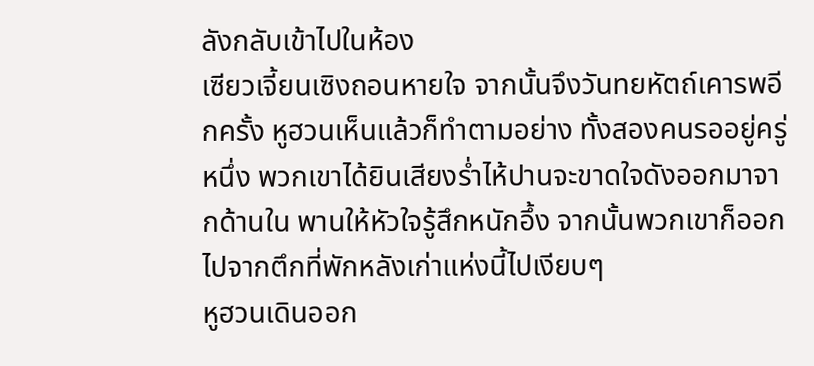ลังกลับเข้าไปในห้อง
เซียวเจี้ยนเซิงถอนหายใจ จากนั้นจึงวันทยหัตถ์เคารพอีกครั้ง หูฮวนเห็นแล้วก็ทำตามอย่าง ทั้งสองคนรออยู่ครู่หนึ่ง พวกเขาได้ยินเสียงร่ำไห้ปานจะขาดใจดังออกมาจากด้านใน พานให้หัวใจรู้สึกหนักอึ้ง จากนั้นพวกเขาก็ออกไปจากตึกที่พักหลังเก่าแห่งนี้ไปเงียบๆ
หูฮวนเดินออก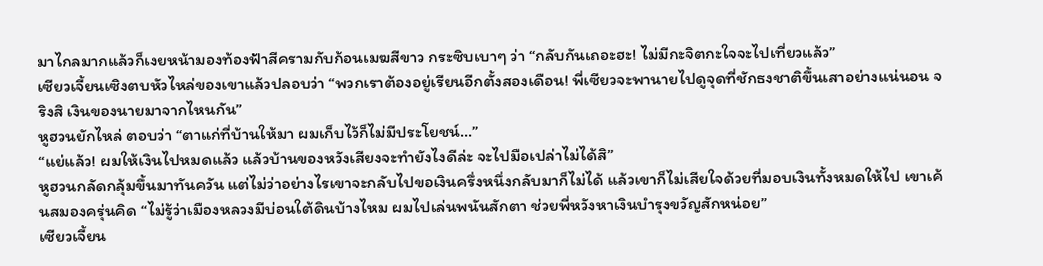มาไกลมากแล้วก็เงยหน้ามองท้องฟ้าสีครามกับก้อนเมฆสีขาว กระซิบเบาๆ ว่า “กลับกันเถอะฮะ! ไม่มีกะจิตกะใจจะไปเที่ยวแล้ว”
เซียวเจี้ยนเซิงตบหัวไหล่ของเขาแล้วปลอบว่า “พวกเราต้องอยู่เรียนอีกตั้งสองเดือน! พี่เซียวจะพานายไปดูจุดที่ชักธงชาติขึ้นเสาอย่างแน่นอน จริงสิ เงินของนายมาจากไหนกัน”
หูฮวนยักไหล่ ตอบว่า “ตาแก่ที่บ้านให้มา ผมเก็บไว้ก็ไม่มีประโยชน์...”
“แย่แล้ว! ผมให้เงินไปหมดแล้ว แล้วบ้านของหวังเสียงจะทำยังไงดีล่ะ จะไปมือเปล่าไม่ได้สิ”
หูฮวนกลัดกลุ้มขึ้นมาทันควัน แต่ไม่ว่าอย่างไรเขาจะกลับไปขอเงินครึ่งหนึ่งกลับมาก็ไม่ได้ แล้วเขาก็ไม่เสียใจด้วยที่มอบเงินทั้งหมดให้ไป เขาเค้นสมองครุ่นคิด “ไม่รู้ว่าเมืองหลวงมีบ่อนใต้ดินบ้างไหม ผมไปเล่นพนันสักตา ช่วยพี่หวังหาเงินบำรุงขวัญสักหน่อย”
เซียวเจี้ยน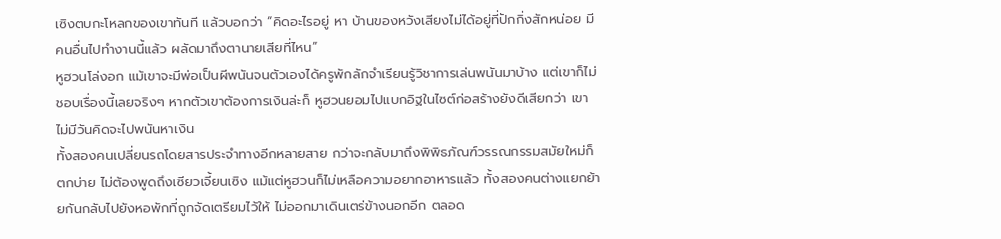เซิงตบกะโหลกของเขาทันที แล้วบอกว่า “คิดอะไรอยู่ หา บ้านของหวังเสียงไม่ได้อยู่ที่ปักกิ่งสักหน่อย มีคนอื่นไปทำงานนี้แล้ว ผลัดมาถึงตานายเสียที่ไหน”
หูฮวนโล่งอก แม้เขาจะมีพ่อเป็นผีพนันจนตัวเองได้ครูพักลักจำเรียนรู้วิชาการเล่นพนันมาบ้าง แต่เขาก็ไม่ชอบเรื่องนี้เลยจริงๆ หากตัวเขาต้องการเงินล่ะก็ หูฮวนยอมไปแบกอิฐในไซต์ก่อสร้างยังดีเสียกว่า เขาไม่มีวันคิดจะไปพนันหาเงิน
ทั้งสองคนเปลี่ยนรถโดยสารประจำทางอีกหลายสาย กว่าจะกลับมาถึงพิพิธภัณฑ์วรรณกรรมสมัยใหม่ก็ตกบ่าย ไม่ต้องพูดถึงเซียวเจี้ยนเซิง แม้แต่หูฮวนก็ไม่เหลือความอยากอาหารแล้ว ทั้งสองคนต่างแยกย้ายกันกลับไปยังหอพักที่ถูกจัดเตรียมไว้ให้ ไม่ออกมาเดินเตร่ข้างนอกอีก ตลอด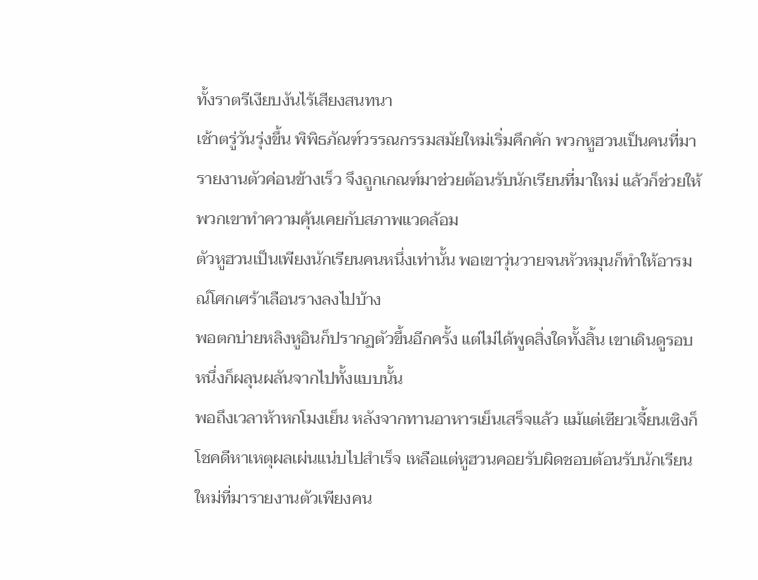ทั้งราตรีเงียบงันไร้เสียงสนทนา
เช้าตรู่วันรุ่งขึ้น พิพิธภัณฑ์วรรณกรรมสมัยใหม่เริ่มคึกคัก พวกหูฮวนเป็นคนที่มารายงานตัวค่อนข้างเร็ว จึงถูกเกณฑ์มาช่วยต้อนรับนักเรียนที่มาใหม่ แล้วก็ช่วยให้พวกเขาทำความคุ้นเคยกับสภาพแวดล้อม
ตัวหูฮวนเป็นเพียงนักเรียนคนหนึ่งเท่านั้น พอเขาวุ่นวายจนหัวหมุนก็ทำให้อารมณ์โศกเศร้าเลือนรางลงไปบ้าง
พอตกบ่ายหลิงหูอินก็ปรากฏตัวขึ้นอีกครั้ง แต่ไม่ได้พูดสิ่งใดทั้งสิ้น เขาเดินดูรอบหนึ่งก็ผลุนผลันจากไปทั้งแบบนั้น
พอถึงเวลาห้าหกโมงเย็น หลังจากทานอาหารเย็นเสร็จแล้ว แม้แต่เซียวเจี้ยนเซิงก็โชคดีหาเหตุผลเผ่นแน่บไปสำเร็จ เหลือแต่หูฮวนคอยรับผิดชอบต้อนรับนักเรียนใหม่ที่มารายงานตัวเพียงคน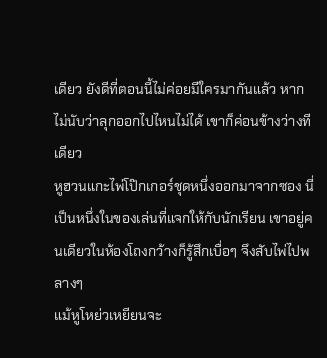เดียว ยังดีที่ตอนนี้ไม่ค่อยมีใครมากันแล้ว หากไม่นับว่าลุกออกไปไหนไม่ได้ เขาก็ค่อนข้างว่างทีเดียว
หูฮวนแกะไพ่โป๊กเกอร์ชุดหนึ่งออกมาจากซอง นี่เป็นหนึ่งในของเล่นที่แจกให้กับนักเรียน เขาอยู่คนเดียวในห้องโถงกว้างก็รู้สึกเบื่อๆ จึงสับไพ่ไปพลางๆ
แม้หูโหย่วเหยียนจะ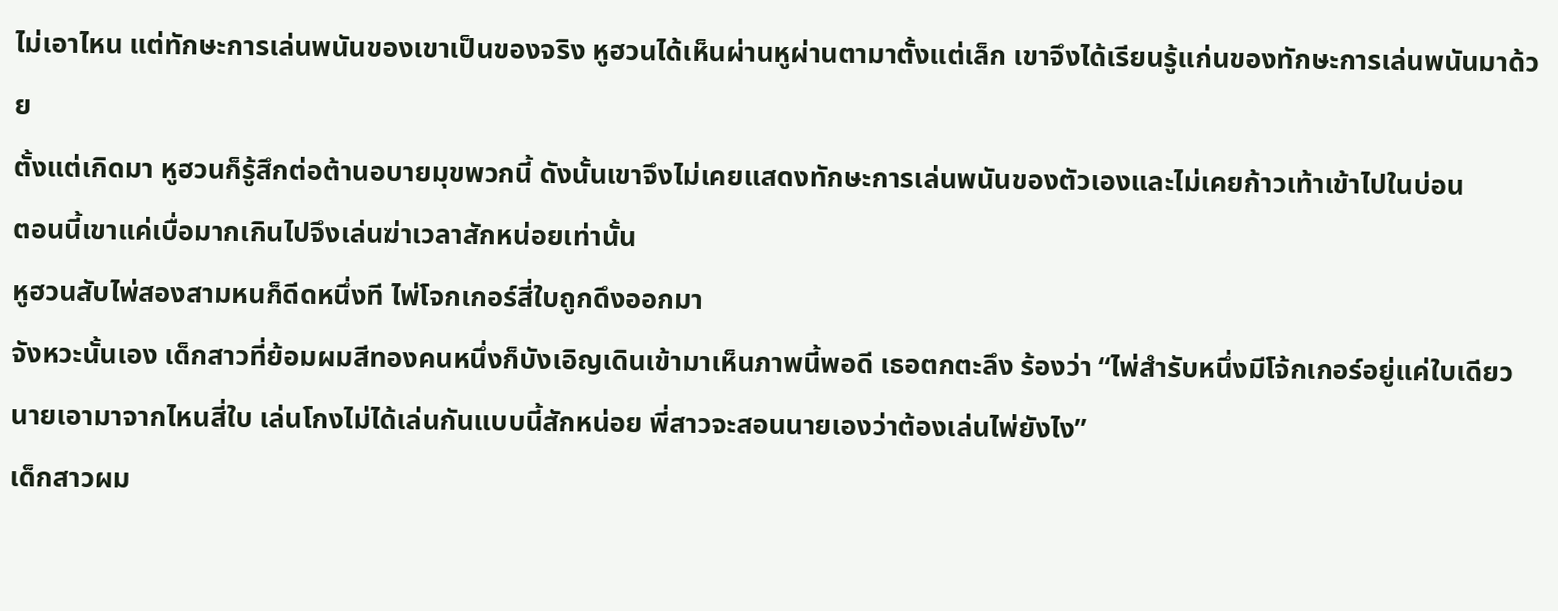ไม่เอาไหน แต่ทักษะการเล่นพนันของเขาเป็นของจริง หูฮวนได้เห็นผ่านหูผ่านตามาตั้งแต่เล็ก เขาจึงได้เรียนรู้แก่นของทักษะการเล่นพนันมาด้วย
ตั้งแต่เกิดมา หูฮวนก็รู้สึกต่อต้านอบายมุขพวกนี้ ดังนั้นเขาจึงไม่เคยแสดงทักษะการเล่นพนันของตัวเองและไม่เคยก้าวเท้าเข้าไปในบ่อน
ตอนนี้เขาแค่เบื่อมากเกินไปจึงเล่นฆ่าเวลาสักหน่อยเท่านั้น
หูฮวนสับไพ่สองสามหนก็ดีดหนึ่งที ไพ่โจกเกอร์สี่ใบถูกดึงออกมา
จังหวะนั้นเอง เด็กสาวที่ย้อมผมสีทองคนหนึ่งก็บังเอิญเดินเข้ามาเห็นภาพนี้พอดี เธอตกตะลึง ร้องว่า “ไพ่สำรับหนึ่งมีโจ้กเกอร์อยู่แค่ใบเดียว นายเอามาจากไหนสี่ใบ เล่นโกงไม่ได้เล่นกันแบบนี้สักหน่อย พี่สาวจะสอนนายเองว่าต้องเล่นไพ่ยังไง”
เด็กสาวผม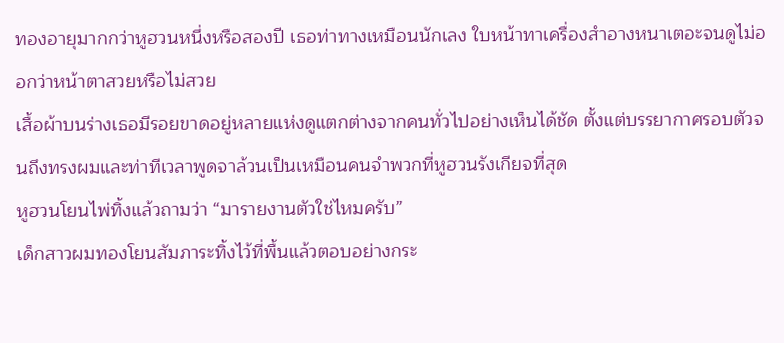ทองอายุมากกว่าหูฮวนหนึ่งหรือสองปี เธอท่าทางเหมือนนักเลง ใบหน้าทาเครื่องสำอางหนาเตอะจนดูไม่ออกว่าหน้าตาสวยหรือไม่สวย
เสื้อผ้าบนร่างเธอมีรอยขาดอยู่หลายแห่งดูแตกต่างจากคนทั่วไปอย่างเห็นได้ชัด ตั้งแต่บรรยากาศรอบตัวจนถึงทรงผมและท่าทีเวลาพูดจาล้วนเป็นเหมือนคนจำพวกที่หูฮวนรังเกียจที่สุด
หูฮวนโยนไพ่ทิ้งแล้วถามว่า “มารายงานตัวใช่ไหมครับ”
เด็กสาวผมทองโยนสัมภาระทิ้งไว้ที่พื้นแล้วตอบอย่างกระ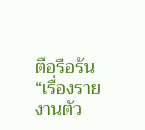ตือรือร้น “เรื่องรายงานตัว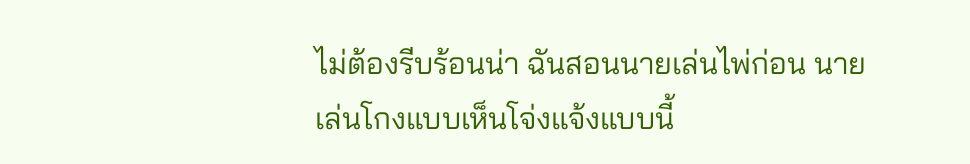ไม่ต้องรีบร้อนน่า ฉันสอนนายเล่นไพ่ก่อน นายเล่นโกงแบบเห็นโจ่งแจ้งแบบนี้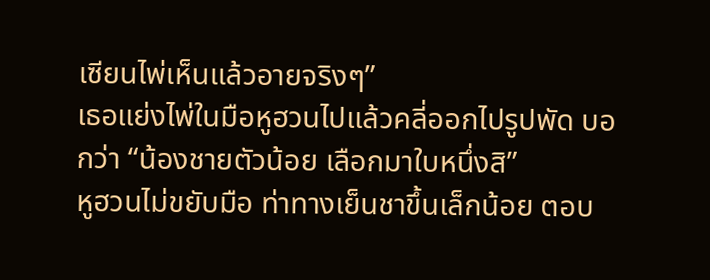เซียนไพ่เห็นแล้วอายจริงๆ”
เธอแย่งไพ่ในมือหูฮวนไปแล้วคลี่ออกไปรูปพัด บอกว่า “น้องชายตัวน้อย เลือกมาใบหนึ่งสิ”
หูฮวนไม่ขยับมือ ท่าทางเย็นชาขึ้นเล็กน้อย ตอบ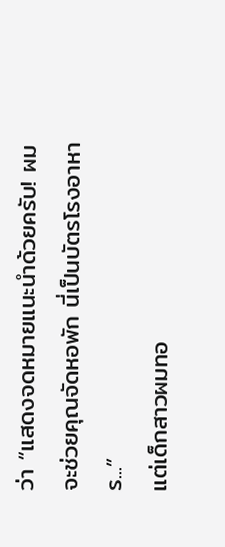ว่า “แสดงจดหมายแนะนำด้วยครับ! ผมจะช่วยคุณจัดหอพัก นี่เป็นบัตรโรงอาหาร...”
แต่เด็กสาวผมทอ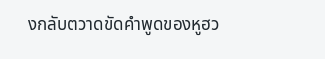งกลับตวาดขัดคำพูดของหูฮว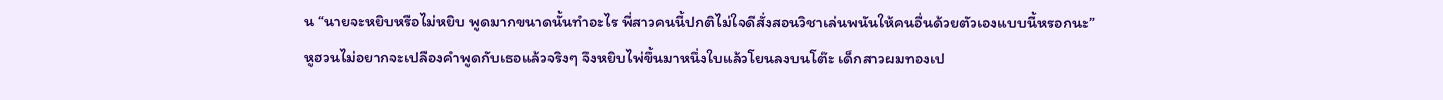น “นายจะหยิบหรือไม่หยิบ พูดมากขนาดนั้นทำอะไร พี่สาวคนนี้ปกติไม่ใจดีสั่งสอนวิชาเล่นพนันให้คนอื่นด้วยตัวเองแบบนี้หรอกนะ”
หูฮวนไม่อยากจะเปลืองคำพูดกับเธอแล้วจริงๆ จึงหยิบไพ่ขึ้นมาหนึ่งใบแล้วโยนลงบนโต๊ะ เด็กสาวผมทองเป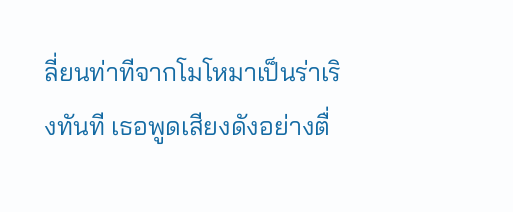ลี่ยนท่าทีจากโมโหมาเป็นร่าเริงทันที เธอพูดเสียงดังอย่างตื่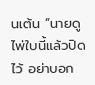นเต้น “นายดูไพ่ใบนี้แล้วปิดไว้ อย่าบอก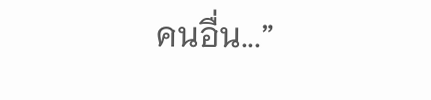คนอื่น...”